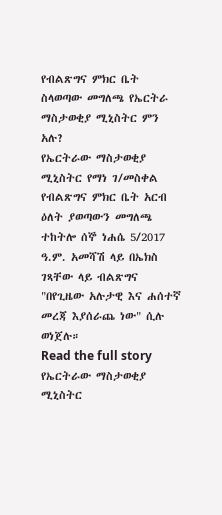የብልጽግና ምክር ቤት ስላወጣው መግለጫ የኤርትራ ማስታወቂያ ሚኒስትር ምን አሉ?
የኤርትራው ማስታወቂያ ሚኒስትር የማነ ገ/መስቀል የብልጽግና ምክር ቤት አርብ ዕለት ያወጣውን መግለጫ ተከትሎ ሰኞ ነሐሴ 5/2017 ዓ.ም. አመሻሽ ላይ በኤክስ ገጻቸው ላይ ብልጽግና "በየጊዜው አሉታዊ እና ሐሰተኛ መረጃ እያሰራጨ ነው" ሲሉ ወነጀሉ።
Read the full story
የኤርትራው ማስታወቂያ ሚኒስትር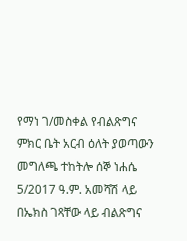የማነ ገ/መስቀል የብልጽግና ምክር ቤት አርብ ዕለት ያወጣውን መግለጫ ተከትሎ ሰኞ ነሐሴ 5/2017 ዓ.ም. አመሻሽ ላይ በኤክስ ገጻቸው ላይ ብልጽግና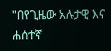"በየጊዜው አሉታዊ እና ሐሰተኛ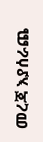መረጃ እያሰራጨ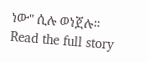ነው" ሲሉ ወነጀሉ።
Read the full story